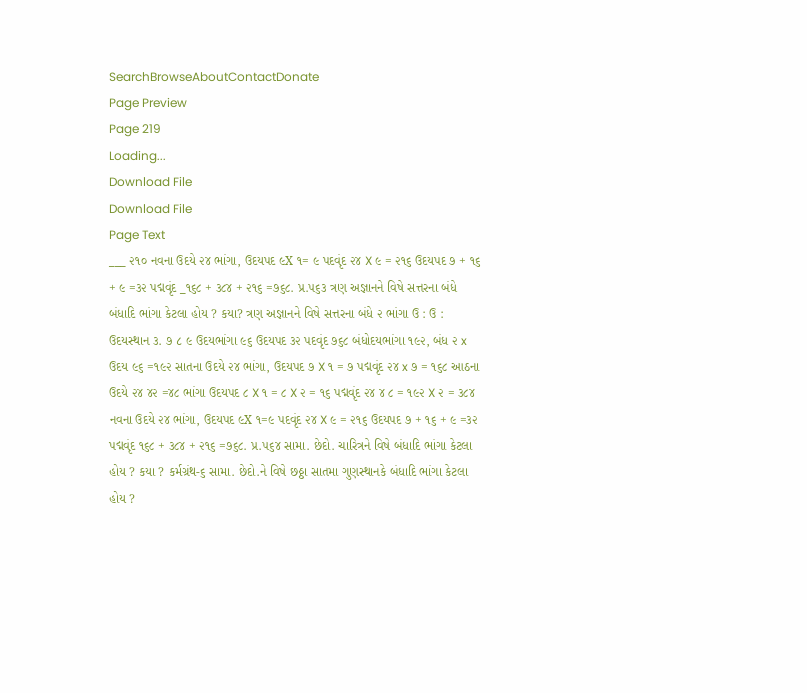SearchBrowseAboutContactDonate
Page Preview
Page 219
Loading...
Download File
Download File
Page Text
___ ૨૧૦ નવના ઉદયે ૨૪ ભાંગા, ઉદયપદ ૯X ૧= ૯ પદવૃંદ ૨૪ X ૯ = ૨૧૬ ઉદયપદ ૭ + ૧૬ + ૯ =૩૨ પદ્મવૃંદ _૧૬૮ + ૩૮૪ + ૨૧૬ =૭૬૮. પ્ર.૫૬૩ ત્રણ અજ્ઞાનને વિષે સત્તરના બંધે બંધાદિ ભાંગા કેટલા હોય ? કયા? ત્રણ અજ્ઞાનને વિષે સત્તરના બંધે ૨ ભાંગા ઉ : ઉ : ઉદયસ્થાન ૩. ૭ ८ ૯ ઉદયભાંગા ૯૬ ઉદયપદ ૩૨ પદવૃંદ ૭૬૮ બંધોદયભાંગા ૧૯૨, બંધ ૨ x ઉદય ૯૬ =૧૯૨ સાતના ઉદયે ૨૪ ભાંગા, ઉદયપદ ૭ X ૧ = ૭ પદ્મવૃંદ ૨૪ x ૭ = ૧૬૮ આઠના ઉદયે ૨૪ ૪૨ =૪૮ ભાંગા ઉદયપદ ૮ X ૧ = ૮ X ૨ = ૧૬ પદ્મવૃંદ ૨૪ ૪ ૮ = ૧૯૨ X ૨ = ૩૮૪ નવના ઉદયે ૨૪ ભાંગા, ઉદયપદ ૯X ૧=૯ પદવૃંદ ૨૪ X ૯ = ૨૧૬ ઉદયપદ ૭ + ૧૬ + ૯ =૩૨ પદ્મવૃંદ ૧૬૮ + ૩૮૪ + ૨૧૬ =૭૬૮. પ્ર.૫૬૪ સામા. છેદો. ચારિત્રને વિષે બંધાદિ ભાંગા કેટલા હોય ? કયા ? કર્મગ્રંથ-૬ સામા. છેદો.ને વિષે છઠ્ઠા સાતમા ગુણસ્થાનકે બંધાદિ ભાંગા કેટલા હોય ?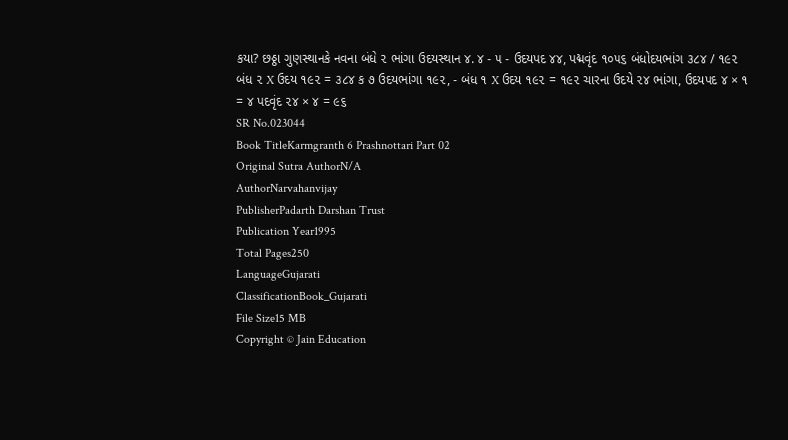કયા? છઠ્ઠા ગુણસ્થાનકે નવના બંધે ૨ ભાંગા ઉદયસ્થાન ૪. ૪ - ૫ - ઉદયપદ ૪૪, પદ્મવૃંદ ૧૦૫૬ બંધોદયભાંગ ૩૮૪ / ૧૯૨ બંધ ૨ X ઉદય ૧૯૨ = ૩૮૪ ક ૭ ઉદયભાંગા ૧૯૨, - બંધ ૧ X ઉદય ૧૯૨ = ૧૯૨ ચારના ઉદયે ૨૪ ભાંગા, ઉદયપદ ૪ × ૧ = ૪ પદવૃંદ ૨૪ × ૪ = ૯૬
SR No.023044
Book TitleKarmgranth 6 Prashnottari Part 02
Original Sutra AuthorN/A
AuthorNarvahanvijay
PublisherPadarth Darshan Trust
Publication Year1995
Total Pages250
LanguageGujarati
ClassificationBook_Gujarati
File Size15 MB
Copyright © Jain Education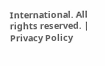International. All rights reserved. | Privacy Policy